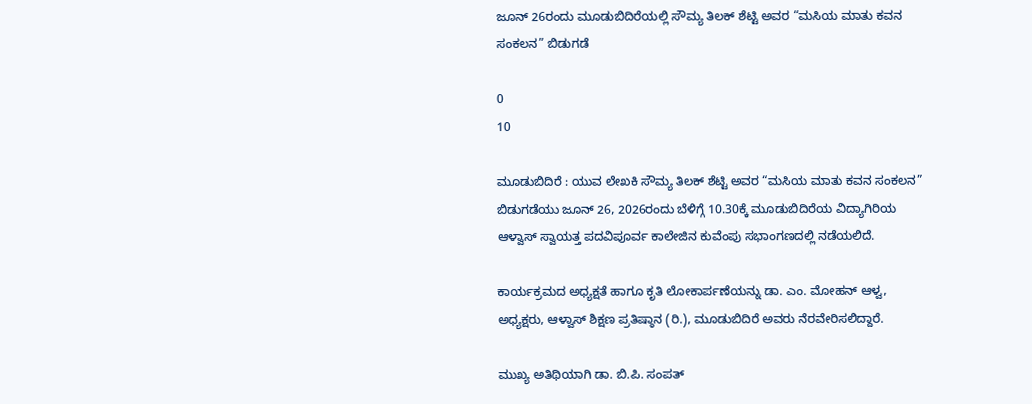ಜೂನ್ 26ರಂದು ಮೂಡುಬಿದಿರೆಯಲ್ಲಿ ಸೌಮ್ಯ ತಿಲಕ್ ಶೆಟ್ಟಿ ಅವರ “ಮಸಿಯ ಮಾತು ಕವನ ಸಂಕಲನ” ಬಿಡುಗಡೆ

0
10

ಮೂಡುಬಿದಿರೆ : ಯುವ ಲೇಖಕಿ ಸೌಮ್ಯ ತಿಲಕ್ ಶೆಟ್ಟಿ ಅವರ “ಮಸಿಯ ಮಾತು ಕವನ ಸಂಕಲನ” ಬಿಡುಗಡೆಯು ಜೂನ್ 26, 2026ರಂದು ಬೆಳಿಗ್ಗೆ 10.30ಕ್ಕೆ ಮೂಡುಬಿದಿರೆಯ ವಿದ್ಯಾಗಿರಿಯ ಆಳ್ವಾಸ್ ಸ್ವಾಯತ್ತ ಪದವಿಪೂರ್ವ ಕಾಲೇಜಿನ ಕುವೆಂಪು ಸಭಾಂಗಣದಲ್ಲಿ ನಡೆಯಲಿದೆ.

ಕಾರ್ಯಕ್ರಮದ ಅಧ್ಯಕ್ಷತೆ ಹಾಗೂ ಕೃತಿ ಲೋಕಾರ್ಪಣೆಯನ್ನು ಡಾ. ಎಂ. ಮೋಹನ್ ಆಳ್ವ, ಅಧ್ಯಕ್ಷರು, ಆಳ್ವಾಸ್ ಶಿಕ್ಷಣ ಪ್ರತಿಷ್ಠಾನ (ರಿ.), ಮೂಡುಬಿದಿರೆ ಅವರು ನೆರವೇರಿಸಲಿದ್ದಾರೆ.

ಮುಖ್ಯ ಅತಿಥಿಯಾಗಿ ಡಾ. ಬಿ.ಪಿ. ಸಂಪತ್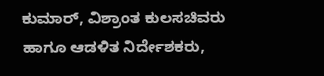ಕುಮಾರ್, ವಿಶ್ರಾಂತ ಕುಲಸಚಿವರು ಹಾಗೂ ಆಡಳಿತ ನಿರ್ದೇಶಕರು,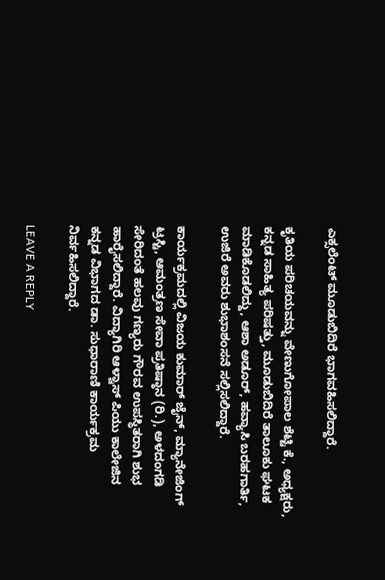ಎಕ್ಸಲೆಂಟ್ ಮೂಡುಬಿದಿರೆ ಭಾಗವಹಿಸಲಿದ್ದಾರೆ.

ಕೃತಿಯ ಪರಿಚಯವನ್ನು ವೇಣುಗೋಪಾಲ ಶೆಟ್ಟಿ ಕೆ., ಅಧ್ಯಕ್ಷರು, ಕನ್ನಡ ಸಾಹಿತ್ಯ ಪರಿಷತ್ತು, ಮೂಡುಬಿದಿರೆ ತಾಲೂಕು ಘಟಕ ಮಾಡಿಕೊಡಲಿದ್ದು, ಆಶಾ ಅಡೂರ್, ಹವ್ಯಾಸಿ ಬರಹಗಾರ್ತಿ, ಉಜಿರೆ ಅವರು ಶುಭಾಶಂಸನೆ ಸಲ್ಲಿಸಲಿದ್ದಾರೆ.

ಕಾರ್ಯಕ್ರಮದಲ್ಲಿ ವಿಜಯ ಕುಮಾರ್ ಜೈನ್, ಮ್ಯಾನೇಜಿಂಗ್ ಟ್ರಸ್ಟಿ, ಆಮಂತ್ರಣ ಸೇವಾ ಪ್ರತಿಷ್ಠಾನ (ರಿ.), ಅಳದಂಗಡಿ ಸೇರಿದಂತೆ ಹಲವು ಗಣ್ಯರು ಗೌರವ ಉಪಸ್ಥಿತರಾಗಿ ಶುಭ ಹಾರೈಸಲಿದ್ದಾರೆ. ವಿದ್ಯಾಗಿರಿ ಆಳ್ವಾಸ್ ಪಿಯು ಕಾಲೇಜಿನ ಕನ್ನಡ ವಿಭಾಗದ ಡಾ. ಸುಧಾರಾಣಿ ಕಾರ್ಯಕ್ರಮ ನಿರ್ವಹಿಸಲಿದ್ದಾರೆ.

LEAVE A REPLY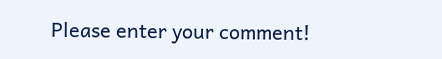Please enter your comment!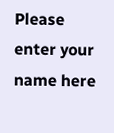Please enter your name here